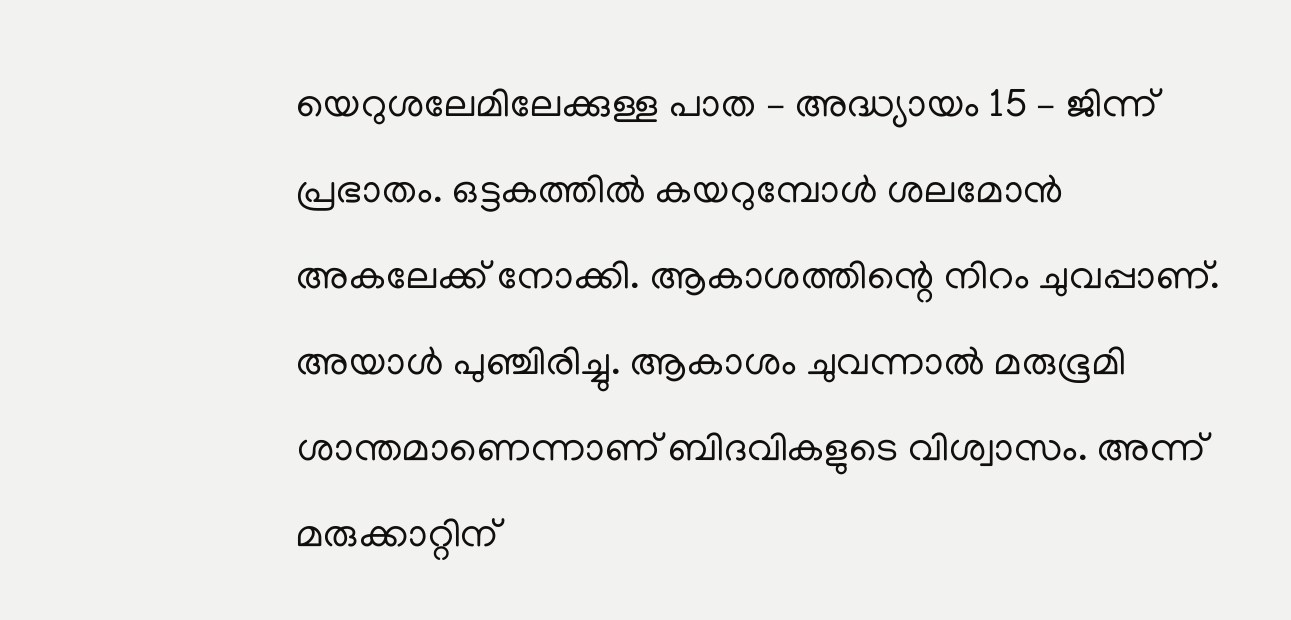യെറുശലേമിലേക്കുള്ള പാത – അദ്ധ്യായം 15 – ജിന്ന്
പ്രഭാതം. ഒട്ടകത്തിൽ കയറുമ്പോൾ ശലമോൻ അകലേക്ക് നോക്കി. ആകാശത്തിന്റെ നിറം ചുവപ്പാണ്. അയാൾ പുഞ്ചിരിച്ചു. ആകാശം ചുവന്നാൽ മരുഭൂമി ശാന്തമാണെന്നാണ് ബിദവികളുടെ വിശ്വാസം. അന്ന് മരുക്കാറ്റിന്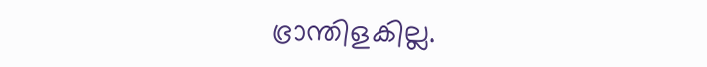ഭ്രാന്തിളകില്ല.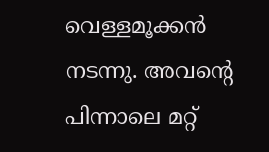വെള്ളമൂക്കൻ നടന്നു. അവന്റെ പിന്നാലെ മറ്റ്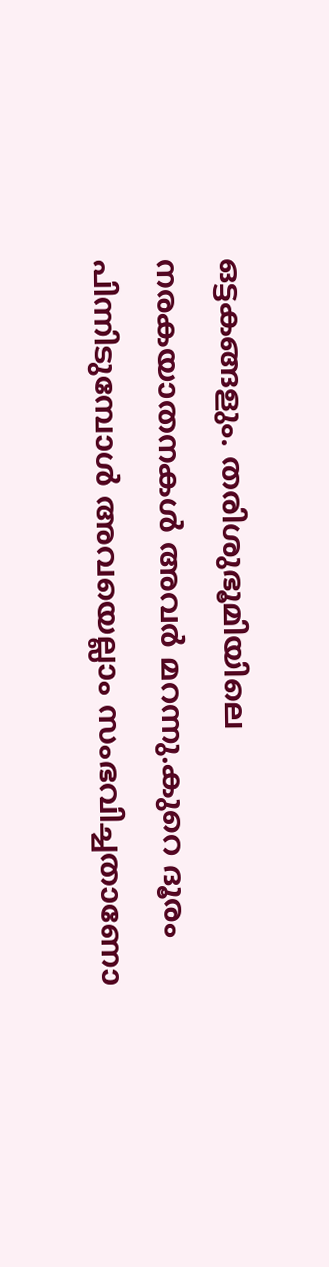ഒട്ടകങ്ങളും. തരിശുഭൂമിയിലെ നരകയാതനകൾ അവർ മറന്നു.കുറെ ദൂരം പിന്നിടുമ്പോൾ അവയെല്ലാം സംഭവിച്ചതാണോ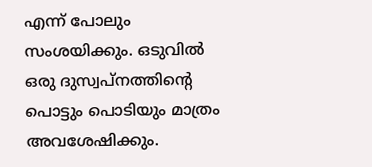എന്ന് പോലും സംശയിക്കും. ഒടുവിൽ ഒരു ദുസ്വപ്നത്തിന്റെ പൊട്ടും പൊടിയും മാത്രം അവശേഷിക്കും.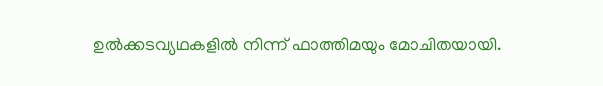ഉൽക്കടവ്യഥകളിൽ നിന്ന് ഫാത്തിമയും മോചിതയായി.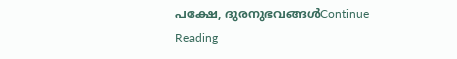പക്ഷേ, ദുരനുഭവങ്ങൾContinue Reading